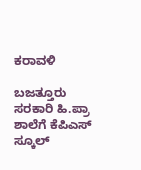ಕರಾವಳಿ

ಬಜತ್ತೂರು ಸರಕಾರಿ ಹಿ.ಪ್ರಾ ಶಾಲೆಗೆ ಕೆಪಿಎಸ್ ಸ್ಕೂಲ್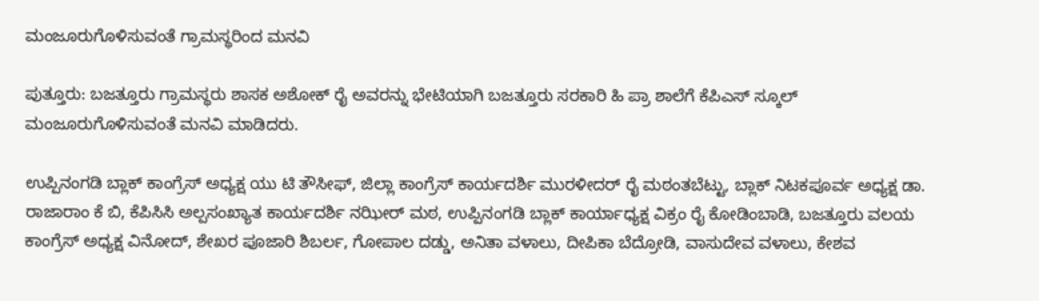ಮಂಜೂರುಗೊಳಿಸುವಂತೆ ಗ್ರಾಮಸ್ಥರಿಂದ ಮನವಿ

ಪುತ್ತೂರು: ಬಜತ್ತೂರು ಗ್ರಾಮಸ್ಥರು ಶಾಸಕ ಅಶೋಕ್ ರೈ ಅವರನ್ನು ಭೇಟಿಯಾಗಿ ಬಜತ್ತೂರು ಸರಕಾರಿ ಹಿ ಪ್ರಾ ಶಾಲೆಗೆ ಕೆಪಿಎಸ್ ಸ್ಕೂಲ್ ಮಂಜೂರುಗೊಳಿಸುವಂತೆ ಮನವಿ ಮಾಡಿದರು.

ಉಪ್ಪಿನಂಗಡಿ ಬ್ಲಾಕ್ ಕಾಂಗ್ರೆಸ್ ಅಧ್ಯಕ್ಷ ಯು ಟಿ ತೌಸೀಫ್, ಜಿಲ್ಲಾ ಕಾಂಗ್ರೆಸ್ ಕಾರ್ಯದರ್ಶಿ ಮುರಳೀದರ್ ರೈ ಮಠಂತಬೆಟ್ಟು, ಬ್ಲಾಕ್ ನಿಟಕಪೂರ್ವ ಅಧ್ಯಕ್ಷ ಡಾ. ರಾಜಾರಾಂ ಕೆ ಬಿ, ಕೆಪಿಸಿಸಿ ಅಲ್ಪಸಂಖ್ಯಾತ ಕಾರ್ಯದರ್ಶಿ ನಝೀರ್ ಮಠ, ಉಪ್ಪಿನಂಗಡಿ ಬ್ಲಾಕ್ ಕಾರ್ಯಾಧ್ಯಕ್ಷ ವಿಕ್ರಂ ರೈ ಕೋಡಿಂಬಾಡಿ, ಬಜತ್ತೂರು ವಲಯ ಕಾಂಗ್ರೆಸ್ ಅಧ್ಯಕ್ಷ ವಿನೋದ್, ಶೇಖರ ಪೂಜಾರಿ ಶಿಬರ್ಲ, ಗೋಪಾಲ ದಡ್ಡು, ಅನಿತಾ ವಳಾಲು, ದೀಪಿಕಾ ಬೆದ್ರೋಡಿ, ವಾಸುದೇವ ವಳಾಲು, ಕೇಶವ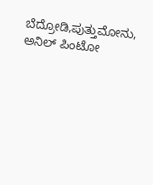ಬೆದ್ರೋಡಿ,ಪುತ್ತುಮೋನು, ಅನಿಲ್ ಪಿಂಟೋ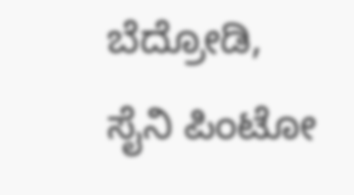ಬೆದ್ರೋಡಿ, ಸೈನಿ ಪಿಂಟೋ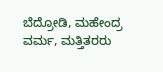ಬೆದ್ರೋಡಿ, ಮಹೇಂದ್ರ ವರ್ಮ, ಮತ್ತಿತರರು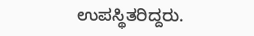ಉಪಸ್ಥಿತರಿದ್ದರು.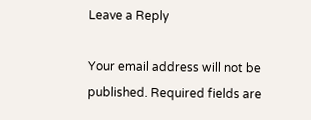Leave a Reply

Your email address will not be published. Required fields are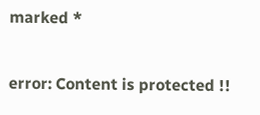marked *

error: Content is protected !!